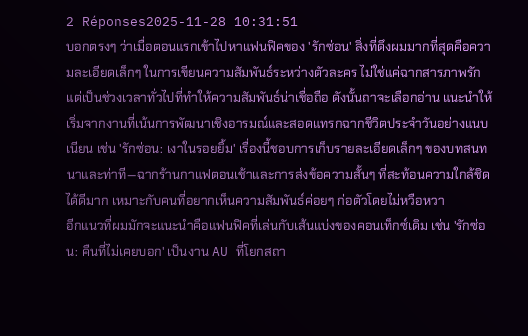2 Réponses2025-11-28 10:31:51
บอกตรงๆ ว่าเมื่อตอนแรกเข้าไปหาแฟนฟิคของ 'รักซ่อน' สิ่งที่ดึงผมมากที่สุดคือความละเอียดเล็กๆ ในการเขียนความสัมพันธ์ระหว่างตัวละคร ไม่ใช่แค่ฉากสารภาพรัก แต่เป็นช่วงเวลาทั่วไปที่ทำให้ความสัมพันธ์น่าเชื่อถือ ดังนั้นถาจะเลือกอ่าน แนะนำให้เริ่มจากงานที่เน้นการพัฒนาเชิงอารมณ์และสอดแทรกฉากชีวิตประจำวันอย่างแนบเนียน เช่น 'รักซ่อน: เงาในรอยยิ้ม' เรื่องนี้ชอบการเก็บรายละเอียดเล็กๆ ของบทสนทนาและท่าที—ฉากร้านกาแฟตอนเช้าและการส่งข้อความสั้นๆ ที่สะท้อนความใกล้ชิดได้ดีมาก เหมาะกับคนที่อยากเห็นความสัมพันธ์ค่อยๆ ก่อตัวโดยไม่หวือหวา
อีกแนวที่ผมมักจะแนะนำคือแฟนฟิคที่เล่นกับเส้นแบ่งของคอนเท็กซ์เดิม เช่น 'รักซ่อน: คืนที่ไม่เคยบอก' เป็นงาน AU ที่โยกสถา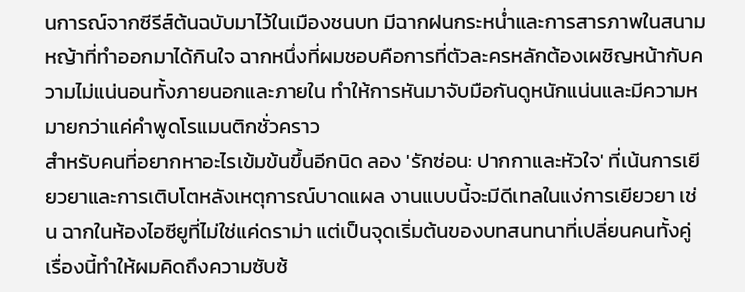นการณ์จากซีรีส์ต้นฉบับมาไว้ในเมืองชนบท มีฉากฝนกระหน่ำและการสารภาพในสนามหญ้าที่ทำออกมาได้กินใจ ฉากหนึ่งที่ผมชอบคือการที่ตัวละครหลักต้องเผชิญหน้ากับความไม่แน่นอนทั้งภายนอกและภายใน ทำให้การหันมาจับมือกันดูหนักแน่นและมีความหมายกว่าแค่คำพูดโรแมนติกชั่วคราว
สำหรับคนที่อยากหาอะไรเข้มข้นขึ้นอีกนิด ลอง 'รักซ่อน: ปากกาและหัวใจ' ที่เน้นการเยียวยาและการเติบโตหลังเหตุการณ์บาดแผล งานแบบนี้จะมีดีเทลในแง่การเยียวยา เช่น ฉากในห้องไอซียูที่ไม่ใช่แค่ดราม่า แต่เป็นจุดเริ่มต้นของบทสนทนาที่เปลี่ยนคนทั้งคู่ เรื่องนี้ทำให้ผมคิดถึงความซับซ้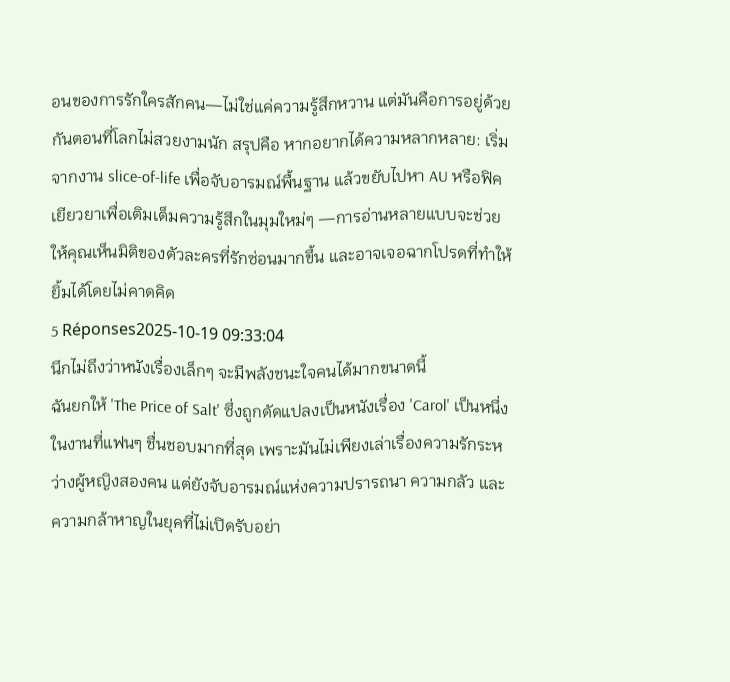อนของการรักใครสักคน—ไม่ใช่แค่ความรู้สึกหวาน แต่มันคือการอยู่ด้วยกันตอนที่โลกไม่สวยงามนัก สรุปคือ หากอยากได้ความหลากหลาย: เริ่มจากงาน slice-of-life เพื่อจับอารมณ์พื้นฐาน แล้วขยับไปหา AU หรือฟิคเยียวยาเพื่อเติมเต็มความรู้สึกในมุมใหม่ๆ —การอ่านหลายแบบจะช่วยให้คุณเห็นมิติของตัวละครที่รักซ่อนมากขึ้น และอาจเจอฉากโปรดที่ทำให้ยิ้มได้โดยไม่คาดคิด
5 Réponses2025-10-19 09:33:04
นึกไม่ถึงว่าหนังเรื่องเล็กๆ จะมีพลังชนะใจคนได้มากขนาดนี้
ฉันยกให้ 'The Price of Salt' ซึ่งถูกดัดแปลงเป็นหนังเรื่อง 'Carol' เป็นหนึ่งในงานที่แฟนๆ ชื่นชอบมากที่สุด เพราะมันไม่เพียงเล่าเรื่องความรักระหว่างผู้หญิงสองคน แต่ยังจับอารมณ์แห่งความปรารถนา ความกลัว และความกล้าหาญในยุคที่ไม่เปิดรับอย่า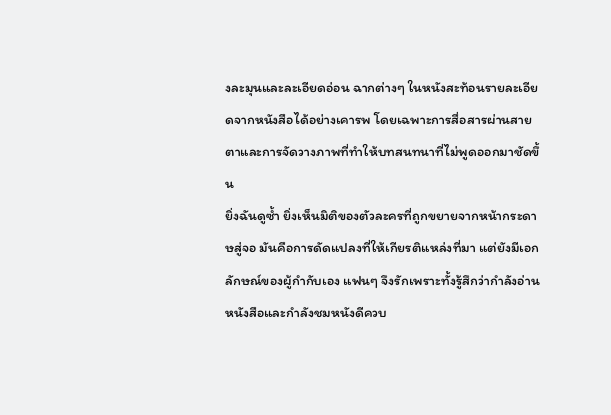งละมุนและละเอียดอ่อน ฉากต่างๆ ในหนังสะท้อนรายละเอียดจากหนังสือได้อย่างเคารพ โดยเฉพาะการสื่อสารผ่านสายตาและการจัดวางภาพที่ทำให้บทสนทนาที่ไม่พูดออกมาชัดขึ้น
ยิ่งฉันดูซ้ำ ยิ่งเห็นมิติของตัวละครที่ถูกขยายจากหน้ากระดาษสู่จอ มันคือการดัดแปลงที่ให้เกียรติแหล่งที่มา แต่ยังมีเอกลักษณ์ของผู้กำกับเอง แฟนๆ จึงรักเพราะทั้งรู้สึกว่ากำลังอ่านหนังสือและกำลังชมหนังดีควบ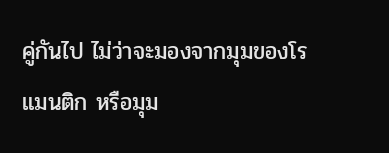คู่กันไป ไม่ว่าจะมองจากมุมของโรแมนติก หรือมุม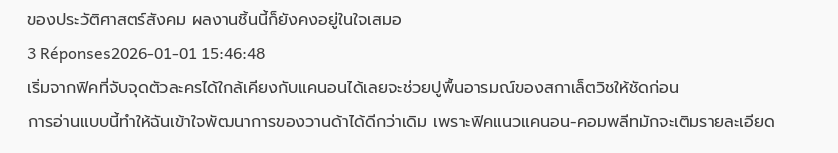ของประวัติศาสตร์สังคม ผลงานชิ้นนี้ก็ยังคงอยู่ในใจเสมอ
3 Réponses2026-01-01 15:46:48
เริ่มจากฟิคที่จับจุดตัวละครได้ใกล้เคียงกับแคนอนได้เลยจะช่วยปูพื้นอารมณ์ของสกาเล็ตวิชให้ชัดก่อน
การอ่านแบบนี้ทำให้ฉันเข้าใจพัฒนาการของวานด้าได้ดีกว่าเดิม เพราะฟิคแนวแคนอน-คอมพลีทมักจะเติมรายละเอียด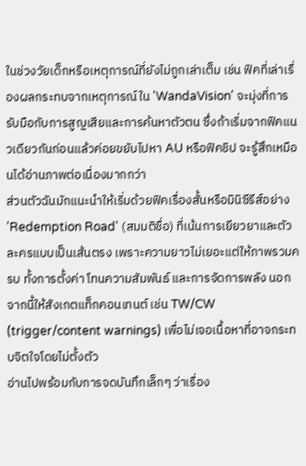ในช่วงวัยเด็กหรือเหตุการณ์ที่ยังไม่ถูกเล่าเต็ม เช่น ฟิคที่เล่าเรื่องผลกระทบจากเหตุการณ์ใน 'WandaVision' จะมุ่งที่การรับมือกับการสูญเสียและการค้นหาตัวตน ซึ่งถ้าเริ่มจากฟิคแนวเดียวกันก่อนแล้วค่อยขยับไปหา AU หรือฟิคชิป จะรู้สึกเหมือนได้อ่านภาพต่อเนื่องมากกว่า
ส่วนตัวฉันมักแนะนำให้เริ่มด้วยฟิคเรื่องสั้นหรือมินิซีรีส์อย่าง 'Redemption Road' (สมมติชื่อ) ที่เน้นการเยียวยาและตัวละครแบบเป็นเส้นตรง เพราะความยาวไม่เยอะแต่ให้ภาพรวมครบ ทั้งการตั้งค่า โทนความสัมพันธ์ และการจัดการพลัง นอกจากนี้ให้สังเกตแท็กคอนเทนต์ เช่น TW/CW (trigger/content warnings) เพื่อไม่เจอเนื้อหาที่อาจกระทบจิตใจโดยไม่ตั้งตัว
อ่านไปพร้อมกับการจดบันทึกเล็กๆ ว่าเรื่อง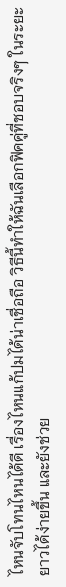ไหนจับโทนไหนได้ดี เรื่องไหนแก้ปมได้น่าเชื่อถือ วิธีนี้ทำให้ฉันเลือกฟิคคู่ที่ชอบจริงๆ ในระยะยาวได้ง่ายขึ้น และยังช่วย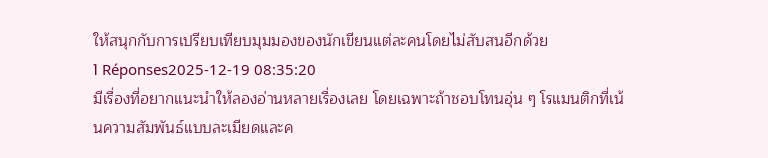ให้สนุกกับการเปรียบเทียบมุมมองของนักเขียนแต่ละคนโดยไม่สับสนอีกด้วย
1 Réponses2025-12-19 08:35:20
มีเรื่องที่อยากแนะนำให้ลองอ่านหลายเรื่องเลย โดยเฉพาะถ้าชอบโทนอุ่น ๆ โรแมนติกที่เน้นความสัมพันธ์แบบละเมียดและค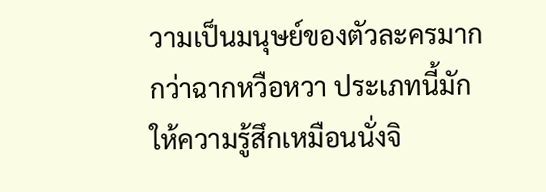วามเป็นมนุษย์ของตัวละครมากกว่าฉากหวือหวา ประเภทนี้มักให้ความรู้สึกเหมือนนั่งจิ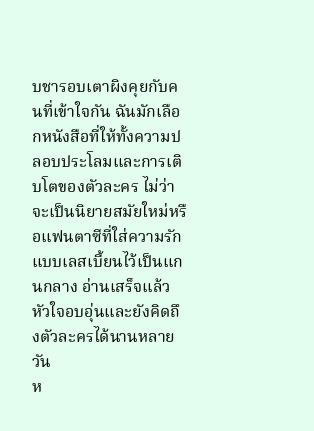บชารอบเตาผิงคุยกับคนที่เข้าใจกัน ฉันมักเลือกหนังสือที่ให้ทั้งความปลอบประโลมและการเติบโตของตัวละคร ไม่ว่าจะเป็นนิยายสมัยใหม่หรือแฟนตาซีที่ใส่ความรักแบบเลสเบี้ยนไว้เป็นแกนกลาง อ่านเสร็จแล้วหัวใจอบอุ่นและยังคิดถึงตัวละครได้นานหลายวัน
ห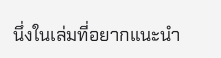นึ่งในเล่มที่อยากแนะนำ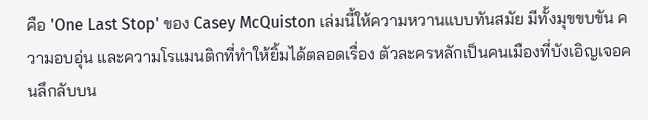คือ 'One Last Stop' ของ Casey McQuiston เล่มนี้ให้ความหวานแบบทันสมัย มีทั้งมุขขบขัน ความอบอุ่น และความโรแมนติกที่ทำให้ยิ้มได้ตลอดเรื่อง ตัวละครหลักเป็นคนเมืองที่บังเอิญเจอคนลึกลับบน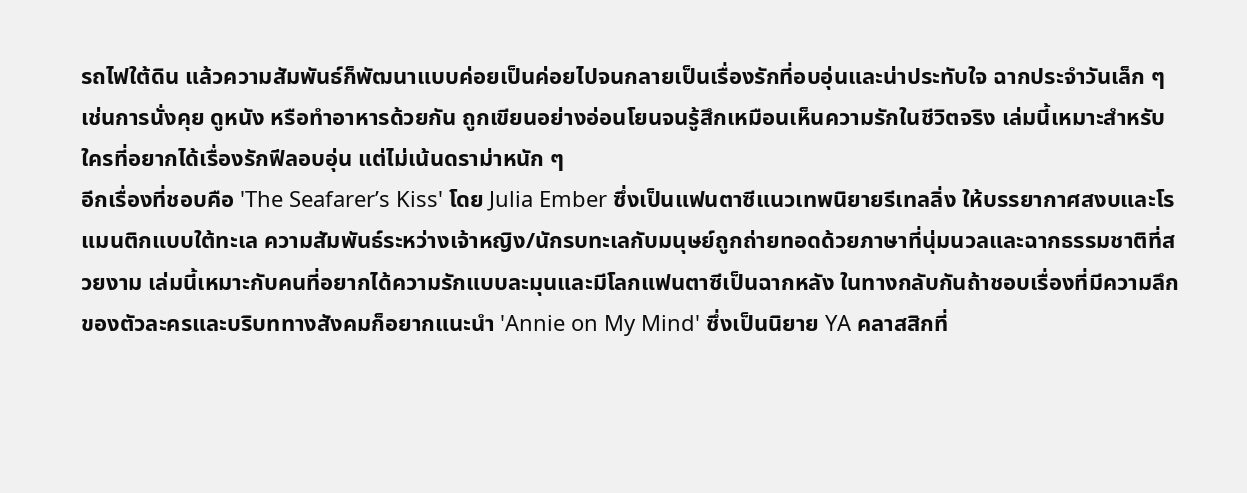รถไฟใต้ดิน แล้วความสัมพันธ์ก็พัฒนาแบบค่อยเป็นค่อยไปจนกลายเป็นเรื่องรักที่อบอุ่นและน่าประทับใจ ฉากประจำวันเล็ก ๆ เช่นการนั่งคุย ดูหนัง หรือทำอาหารด้วยกัน ถูกเขียนอย่างอ่อนโยนจนรู้สึกเหมือนเห็นความรักในชีวิตจริง เล่มนี้เหมาะสำหรับใครที่อยากได้เรื่องรักฟีลอบอุ่น แต่ไม่เน้นดราม่าหนัก ๆ
อีกเรื่องที่ชอบคือ 'The Seafarer’s Kiss' โดย Julia Ember ซึ่งเป็นแฟนตาซีแนวเทพนิยายรีเทลลิ่ง ให้บรรยากาศสงบและโรแมนติกแบบใต้ทะเล ความสัมพันธ์ระหว่างเจ้าหญิง/นักรบทะเลกับมนุษย์ถูกถ่ายทอดด้วยภาษาที่นุ่มนวลและฉากธรรมชาติที่สวยงาม เล่มนี้เหมาะกับคนที่อยากได้ความรักแบบละมุนและมีโลกแฟนตาซีเป็นฉากหลัง ในทางกลับกันถ้าชอบเรื่องที่มีความลึกของตัวละครและบริบททางสังคมก็อยากแนะนำ 'Annie on My Mind' ซึ่งเป็นนิยาย YA คลาสสิกที่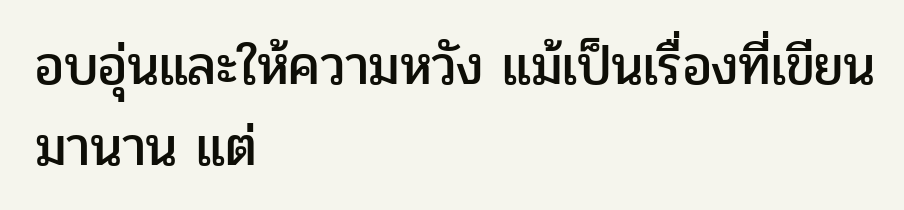อบอุ่นและให้ความหวัง แม้เป็นเรื่องที่เขียนมานาน แต่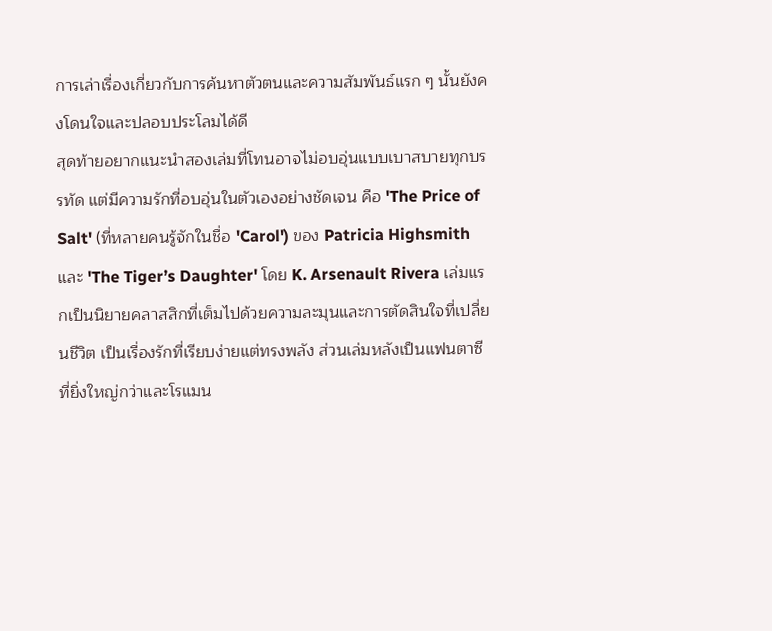การเล่าเรื่องเกี่ยวกับการค้นหาตัวตนและความสัมพันธ์แรก ๆ นั้นยังคงโดนใจและปลอบประโลมได้ดี
สุดท้ายอยากแนะนำสองเล่มที่โทนอาจไม่อบอุ่นแบบเบาสบายทุกบรรทัด แต่มีความรักที่อบอุ่นในตัวเองอย่างชัดเจน คือ 'The Price of Salt' (ที่หลายคนรู้จักในชื่อ 'Carol') ของ Patricia Highsmith และ 'The Tiger’s Daughter' โดย K. Arsenault Rivera เล่มแรกเป็นนิยายคลาสสิกที่เต็มไปด้วยความละมุนและการตัดสินใจที่เปลี่ยนชีวิต เป็นเรื่องรักที่เรียบง่ายแต่ทรงพลัง ส่วนเล่มหลังเป็นแฟนตาซีที่ยิ่งใหญ่กว่าและโรแมน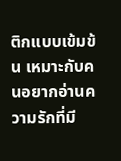ติกแบบเข้มข้น เหมาะกับคนอยากอ่านความรักที่มี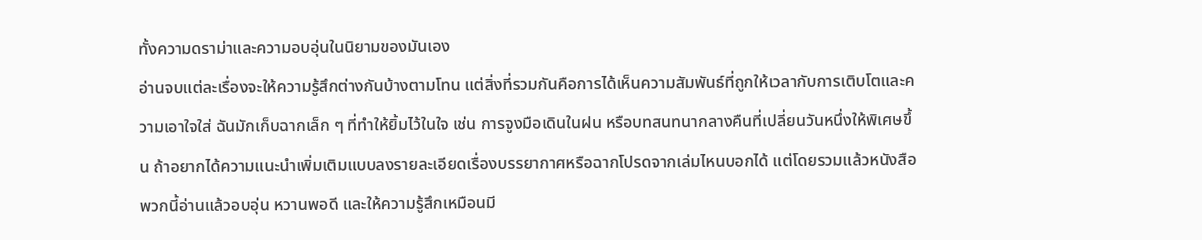ทั้งความดราม่าและความอบอุ่นในนิยามของมันเอง
อ่านจบแต่ละเรื่องจะให้ความรู้สึกต่างกันบ้างตามโทน แต่สิ่งที่รวมกันคือการได้เห็นความสัมพันธ์ที่ถูกให้เวลากับการเติบโตและความเอาใจใส่ ฉันมักเก็บฉากเล็ก ๆ ที่ทำให้ยิ้มไว้ในใจ เช่น การจูงมือเดินในฝน หรือบทสนทนากลางคืนที่เปลี่ยนวันหนึ่งให้พิเศษขึ้น ถ้าอยากได้ความแนะนำเพิ่มเติมแบบลงรายละเอียดเรื่องบรรยากาศหรือฉากโปรดจากเล่มไหนบอกได้ แต่โดยรวมแล้วหนังสือพวกนี้อ่านแล้วอบอุ่น หวานพอดี และให้ความรู้สึกเหมือนมี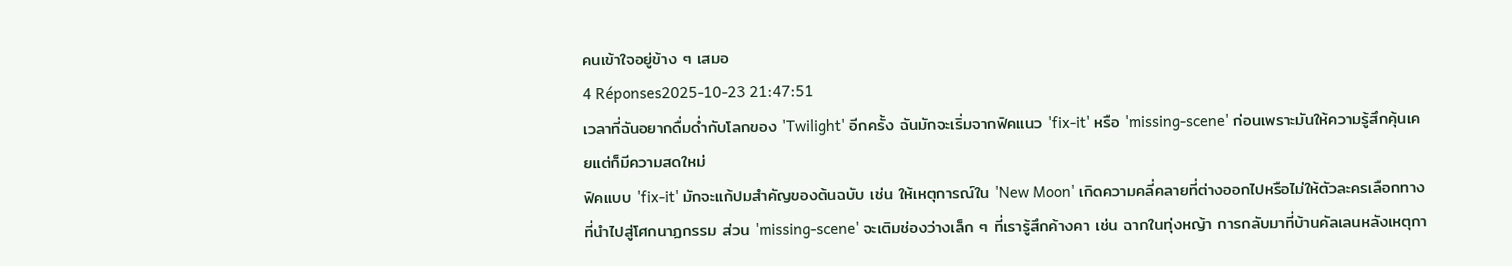คนเข้าใจอยู่ข้าง ๆ เสมอ
4 Réponses2025-10-23 21:47:51
เวลาที่ฉันอยากดื่มด่ำกับโลกของ 'Twilight' อีกครั้ง ฉันมักจะเริ่มจากฟิคแนว 'fix‑it' หรือ 'missing‑scene' ก่อนเพราะมันให้ความรู้สึกคุ้นเคยแต่ก็มีความสดใหม่
ฟิคแบบ 'fix‑it' มักจะแก้ปมสำคัญของต้นฉบับ เช่น ให้เหตุการณ์ใน 'New Moon' เกิดความคลี่คลายที่ต่างออกไปหรือไม่ให้ตัวละครเลือกทางที่นำไปสู่โศกนาฏกรรม ส่วน 'missing‑scene' จะเติมช่องว่างเล็ก ๆ ที่เรารู้สึกค้างคา เช่น ฉากในทุ่งหญ้า การกลับมาที่บ้านคัลเลนหลังเหตุกา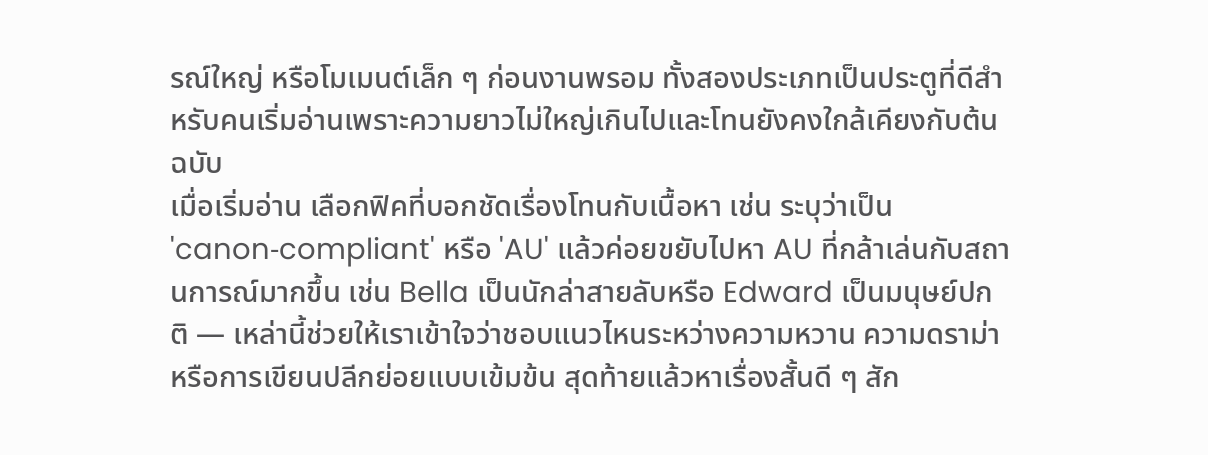รณ์ใหญ่ หรือโมเมนต์เล็ก ๆ ก่อนงานพรอม ทั้งสองประเภทเป็นประตูที่ดีสำหรับคนเริ่มอ่านเพราะความยาวไม่ใหญ่เกินไปและโทนยังคงใกล้เคียงกับต้นฉบับ
เมื่อเริ่มอ่าน เลือกฟิคที่บอกชัดเรื่องโทนกับเนื้อหา เช่น ระบุว่าเป็น 'canon‑compliant' หรือ 'AU' แล้วค่อยขยับไปหา AU ที่กล้าเล่นกับสถานการณ์มากขึ้น เช่น Bella เป็นนักล่าสายลับหรือ Edward เป็นมนุษย์ปกติ — เหล่านี้ช่วยให้เราเข้าใจว่าชอบแนวไหนระหว่างความหวาน ความดราม่า หรือการเขียนปลีกย่อยแบบเข้มข้น สุดท้ายแล้วหาเรื่องสั้นดี ๆ สัก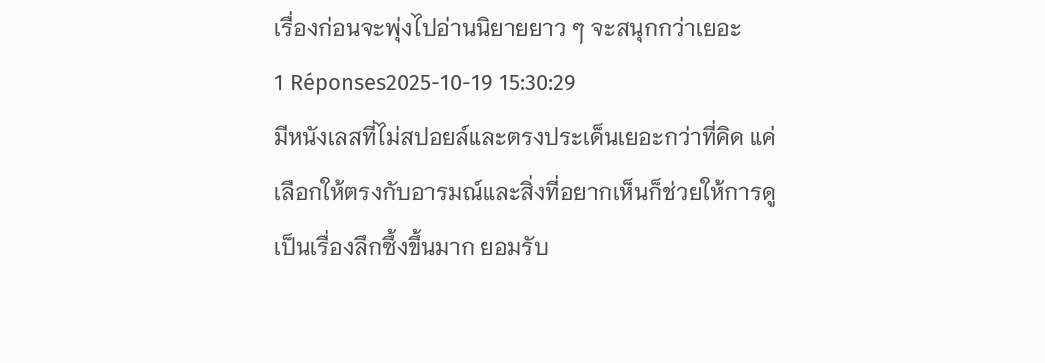เรื่องก่อนจะพุ่งไปอ่านนิยายยาว ๆ จะสนุกกว่าเยอะ
1 Réponses2025-10-19 15:30:29
มีหนังเลสที่ไม่สปอยล์และตรงประเด็นเยอะกว่าที่คิด แค่เลือกให้ตรงกับอารมณ์และสิ่งที่อยากเห็นก็ช่วยให้การดูเป็นเรื่องลึกซึ้งขึ้นมาก ยอมรับ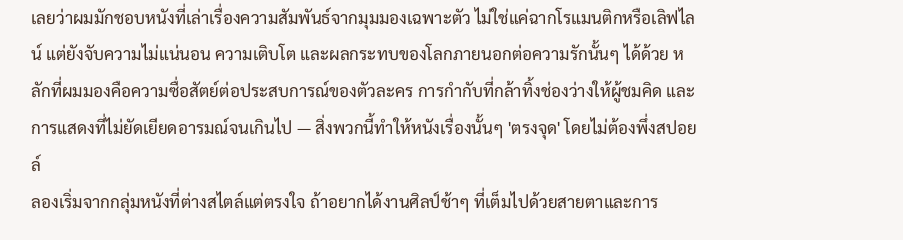เลยว่าผมมักชอบหนังที่เล่าเรื่องความสัมพันธ์จากมุมมองเฉพาะตัว ไม่ใช่แค่ฉากโรแมนติกหรือเลิฟไลน์ แต่ยังจับความไม่แน่นอน ความเติบโต และผลกระทบของโลกภายนอกต่อความรักนั้นๆ ได้ด้วย หลักที่ผมมองคือความซื่อสัตย์ต่อประสบการณ์ของตัวละคร การกำกับที่กล้าทิ้งช่องว่างให้ผู้ชมคิด และการแสดงที่ไม่ยัดเยียดอารมณ์จนเกินไป — สิ่งพวกนี้ทำให้หนังเรื่องนั้นๆ 'ตรงจุด' โดยไม่ต้องพึ่งสปอยล์
ลองเริ่มจากกลุ่มหนังที่ต่างสไตล์แต่ตรงใจ ถ้าอยากได้งานศิลป์ช้าๆ ที่เต็มไปด้วยสายตาและการ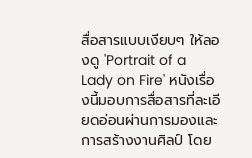สื่อสารแบบเงียบๆ ให้ลองดู 'Portrait of a Lady on Fire' หนังเรื่องนี้มอบการสื่อสารที่ละเอียดอ่อนผ่านการมองและการสร้างงานศิลป์ โดย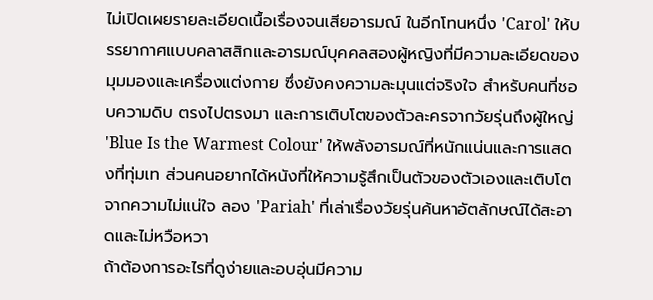ไม่เปิดเผยรายละเอียดเนื้อเรื่องจนเสียอารมณ์ ในอีกโทนหนึ่ง 'Carol' ให้บรรยากาศแบบคลาสสิกและอารมณ์บุคคลสองผู้หญิงที่มีความละเอียดของมุมมองและเครื่องแต่งกาย ซึ่งยังคงความละมุนแต่จริงใจ สำหรับคนที่ชอบความดิบ ตรงไปตรงมา และการเติบโตของตัวละครจากวัยรุ่นถึงผู้ใหญ่ 'Blue Is the Warmest Colour' ให้พลังอารมณ์ที่หนักแน่นและการแสดงที่ทุ่มเท ส่วนคนอยากได้หนังที่ให้ความรู้สึกเป็นตัวของตัวเองและเติบโตจากความไม่แน่ใจ ลอง 'Pariah' ที่เล่าเรื่องวัยรุ่นค้นหาอัตลักษณ์ได้สะอาดและไม่หวือหวา
ถ้าต้องการอะไรที่ดูง่ายและอบอุ่นมีความ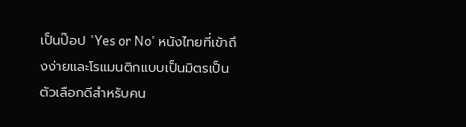เป็นป๊อป 'Yes or No' หนังไทยที่เข้าถึงง่ายและโรแมนติกแบบเป็นมิตรเป็นตัวเลือกดีสำหรับคน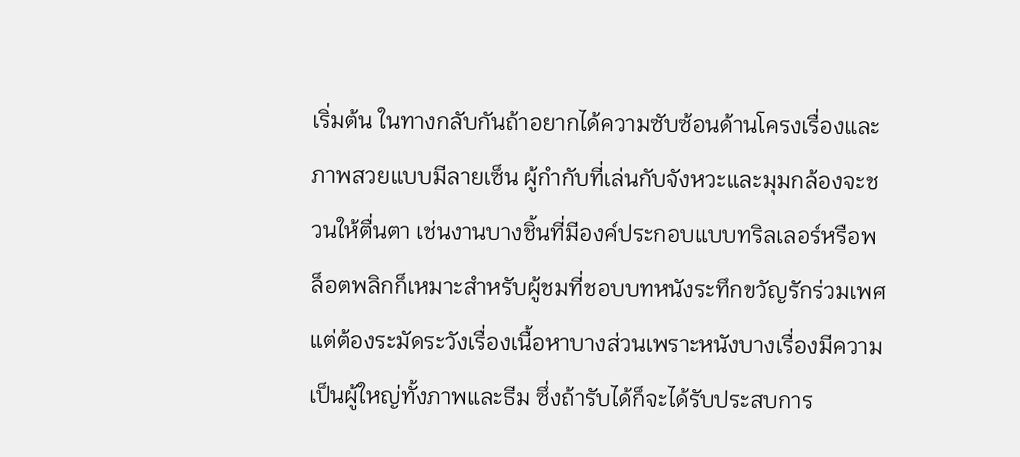เริ่มต้น ในทางกลับกันถ้าอยากได้ความซับซ้อนด้านโครงเรื่องและภาพสวยแบบมีลายเซ็น ผู้กำกับที่เล่นกับจังหวะและมุมกล้องจะชวนให้ตื่นตา เช่นงานบางชิ้นที่มีองค์ประกอบแบบทริลเลอร์หรือพล็อตพลิกก็เหมาะสำหรับผู้ชมที่ชอบบทหนังระทึกขวัญรักร่วมเพศ แต่ต้องระมัดระวังเรื่องเนื้อหาบางส่วนเพราะหนังบางเรื่องมีความเป็นผู้ใหญ่ทั้งภาพและธีม ซึ่งถ้ารับได้ก็จะได้รับประสบการ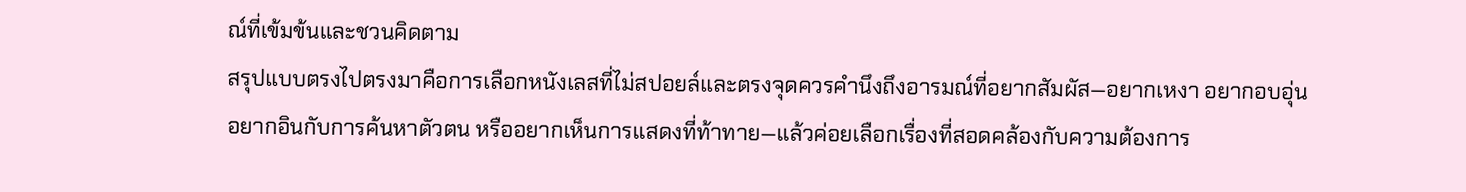ณ์ที่เข้มข้นและชวนคิดตาม
สรุปแบบตรงไปตรงมาคือการเลือกหนังเลสที่ไม่สปอยล์และตรงจุดควรคำนึงถึงอารมณ์ที่อยากสัมผัส—อยากเหงา อยากอบอุ่น อยากอินกับการค้นหาตัวตน หรืออยากเห็นการแสดงที่ท้าทาย—แล้วค่อยเลือกเรื่องที่สอดคล้องกับความต้องการ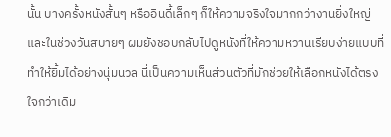นั้น บางครั้งหนังสั้นๆ หรืออินดี้เล็กๆ ก็ให้ความจริงใจมากกว่างานยิ่งใหญ่ และในช่วงวันสบายๆ ผมยังชอบกลับไปดูหนังที่ให้ความหวานเรียบง่ายแบบที่ทำให้ยิ้มได้อย่างนุ่มนวล นี่เป็นความเห็นส่วนตัวที่มักช่วยให้เลือกหนังได้ตรงใจกว่าเดิม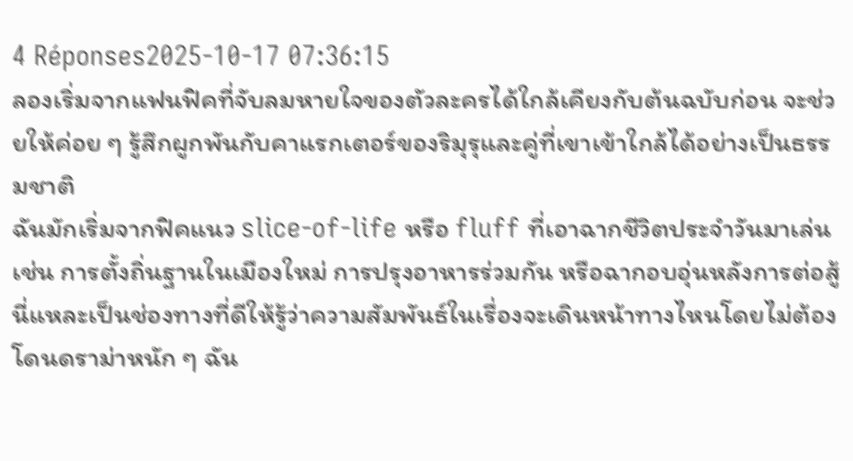4 Réponses2025-10-17 07:36:15
ลองเริ่มจากแฟนฟิคที่จับลมหายใจของตัวละครได้ใกล้เคียงกับต้นฉบับก่อน จะช่วยให้ค่อย ๆ รู้สึกผูกพันกับคาแรกเตอร์ของริมุรุและคู่ที่เขาเข้าใกล้ได้อย่างเป็นธรรมชาติ
ฉันมักเริ่มจากฟิคแนว slice-of-life หรือ fluff ที่เอาฉากชีวิตประจำวันมาเล่น เช่น การตั้งถิ่นฐานในเมืองใหม่ การปรุงอาหารร่วมกัน หรือฉากอบอุ่นหลังการต่อสู้ นี่แหละเป็นช่องทางที่ดีให้รู้ว่าความสัมพันธ์ในเรื่องจะเดินหน้าทางไหนโดยไม่ต้องโดนดราม่าหนัก ๆ ฉัน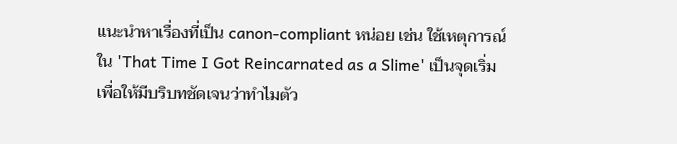แนะนำหาเรื่องที่เป็น canon-compliant หน่อย เช่น ใช้เหตุการณ์ใน 'That Time I Got Reincarnated as a Slime' เป็นจุดเริ่ม เพื่อให้มีบริบทชัดเจนว่าทำไมตัว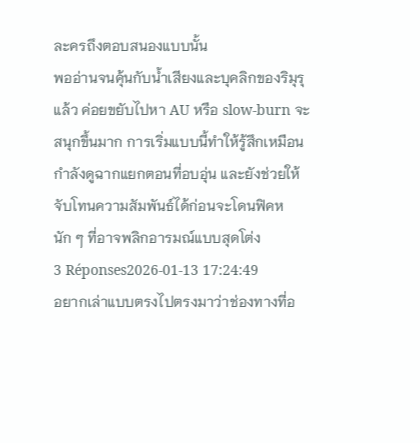ละครถึงตอบสนองแบบนั้น
พออ่านจนคุ้นกับน้ำเสียงและบุคลิกของริมุรุแล้ว ค่อยขยับไปหา AU หรือ slow-burn จะสนุกขึ้นมาก การเริ่มแบบนี้ทำให้รู้สึกเหมือนกำลังดูฉากแยกตอนที่อบอุ่น และยังช่วยให้จับโทนความสัมพันธ์ได้ก่อนจะโดนฟิคหนัก ๆ ที่อาจพลิกอารมณ์แบบสุดโต่ง
3 Réponses2026-01-13 17:24:49
อยากเล่าแบบตรงไปตรงมาว่าช่องทางที่อ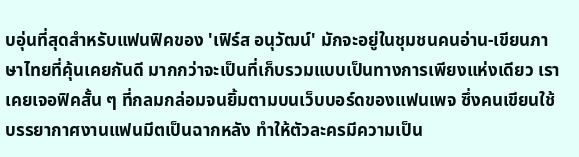บอุ่นที่สุดสำหรับแฟนฟิคของ 'เฟิร์ส อนุวัฒน์' มักจะอยู่ในชุมชนคนอ่าน-เขียนภาษาไทยที่คุ้นเคยกันดี มากกว่าจะเป็นที่เก็บรวมแบบเป็นทางการเพียงแห่งเดียว เราเคยเจอฟิคสั้น ๆ ที่กลมกล่อมจนยิ้มตามบนเว็บบอร์ดของแฟนเพจ ซึ่งคนเขียนใช้บรรยากาศงานแฟนมีตเป็นฉากหลัง ทำให้ตัวละครมีความเป็น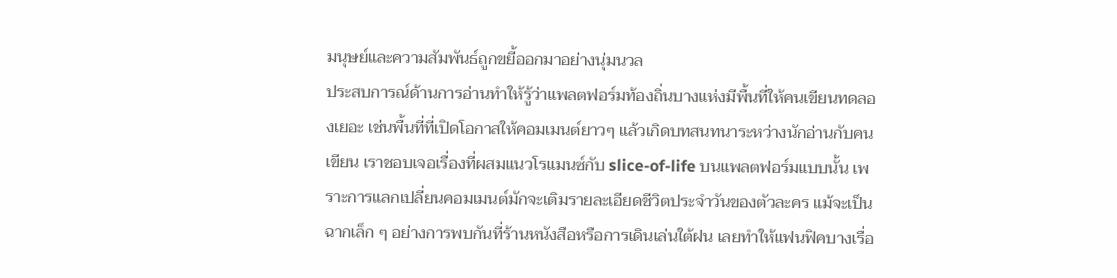มนุษย์และความสัมพันธ์ถูกขยี้ออกมาอย่างนุ่มนวล
ประสบการณ์ด้านการอ่านทำให้รู้ว่าแพลตฟอร์มท้องถิ่นบางแห่งมีพื้นที่ให้คนเขียนทดลองเยอะ เช่นพื้นที่ที่เปิดโอกาสให้คอมเมนต์ยาวๆ แล้วเกิดบทสนทนาระหว่างนักอ่านกับคนเขียน เราชอบเจอเรื่องที่ผสมแนวโรแมนซ์กับ slice-of-life บนแพลตฟอร์มแบบนั้น เพราะการแลกเปลี่ยนคอมเมนต์มักจะเติมรายละเอียดชีวิตประจำวันของตัวละคร แม้จะเป็นฉากเล็ก ๆ อย่างการพบกันที่ร้านหนังสือหรือการเดินเล่นใต้ฝน เลยทำให้แฟนฟิคบางเรื่อ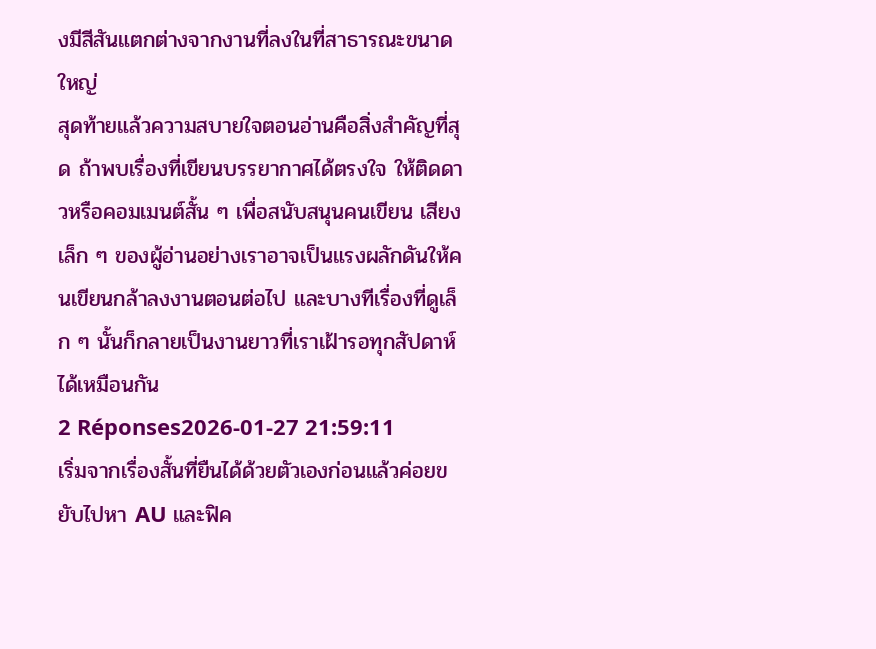งมีสีสันแตกต่างจากงานที่ลงในที่สาธารณะขนาดใหญ่
สุดท้ายแล้วความสบายใจตอนอ่านคือสิ่งสำคัญที่สุด ถ้าพบเรื่องที่เขียนบรรยากาศได้ตรงใจ ให้ติดดาวหรือคอมเมนต์สั้น ๆ เพื่อสนับสนุนคนเขียน เสียงเล็ก ๆ ของผู้อ่านอย่างเราอาจเป็นแรงผลักดันให้คนเขียนกล้าลงงานตอนต่อไป และบางทีเรื่องที่ดูเล็ก ๆ นั้นก็กลายเป็นงานยาวที่เราเฝ้ารอทุกสัปดาห์ได้เหมือนกัน
2 Réponses2026-01-27 21:59:11
เริ่มจากเรื่องสั้นที่ยืนได้ด้วยตัวเองก่อนแล้วค่อยขยับไปหา AU และฟิค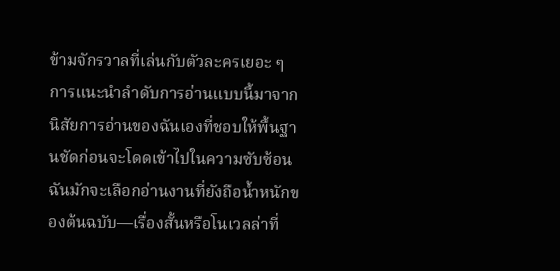ข้ามจักรวาลที่เล่นกับตัวละครเยอะ ๆ
การแนะนำลำดับการอ่านแบบนี้มาจากนิสัยการอ่านของฉันเองที่ชอบให้พื้นฐานชัดก่อนจะโดดเข้าไปในความซับซ้อน ฉันมักจะเลือกอ่านงานที่ยังถือน้ำหนักของต้นฉบับ—เรื่องสั้นหรือโนเวลล่าที่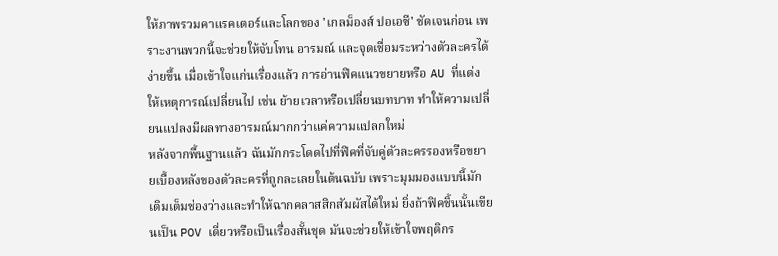ให้ภาพรวมคาแรคเตอร์และโลกของ 'เกลม็องส์ ปอเอซี' ชัดเจนก่อน เพราะงานพวกนี้จะช่วยให้จับโทน อารมณ์ และจุดเชื่อมระหว่างตัวละครได้ง่ายขึ้น เมื่อเข้าใจแก่นเรื่องแล้ว การอ่านฟิคแนวขยายหรือ AU ที่แต่งให้เหตุการณ์เปลี่ยนไป เช่น ย้ายเวลาหรือเปลี่ยนบทบาท ทําให้ความเปลี่ยนแปลงมีผลทางอารมณ์มากกว่าแค่ความแปลกใหม่
หลังจากพื้นฐานแล้ว ฉันมักกระโดดไปที่ฟิคที่จับคู่ตัวละครรองหรือขยายเบื้องหลังของตัวละครที่ถูกละเลยในต้นฉบับ เพราะมุมมองแบบนี้มักเติมเต็มช่องว่างและทำให้ฉากคลาสสิกสัมผัสได้ใหม่ ยิ่งถ้าฟิคชิ้นนั้นเขียนเป็น POV เดี่ยวหรือเป็นเรื่องสั้นชุด มันจะช่วยให้เข้าใจพฤติกร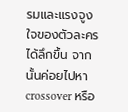รมและแรงจูงใจของตัวละครได้ลึกขึ้น จากนั้นค่อยไปหา crossover หรือ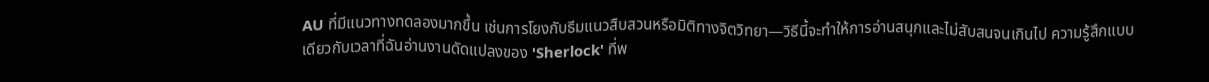AU ที่มีแนวทางทดลองมากขึ้น เช่นการโยงกับธีมแนวสืบสวนหรือมิติทางจิตวิทยา—วิธีนี้จะทำให้การอ่านสนุกและไม่สับสนจนเกินไป ความรู้สึกแบบเดียวกับเวลาที่ฉันอ่านงานดัดแปลงของ 'Sherlock' ที่พ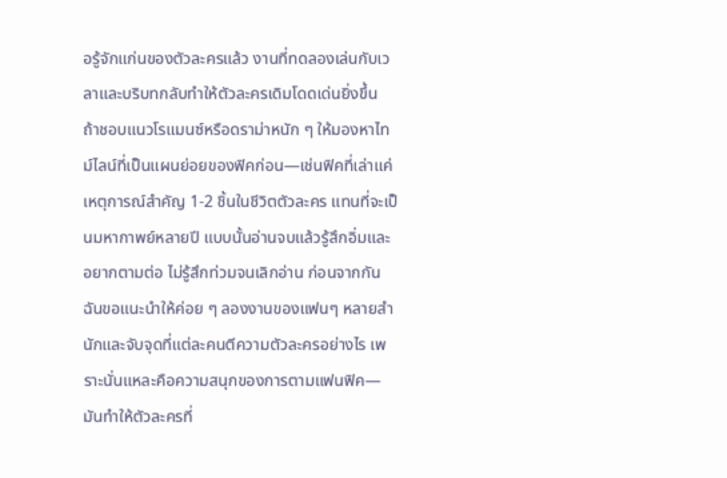อรู้จักแก่นของตัวละครแล้ว งานที่ทดลองเล่นกับเวลาและบริบทกลับทำให้ตัวละครเดิมโดดเด่นยิ่งขึ้น
ถ้าชอบแนวโรแมนซ์หรือดราม่าหนัก ๆ ให้มองหาไทม์ไลน์ที่เป็นแผนย่อยของฟิคก่อน—เช่นฟิคที่เล่าแค่เหตุการณ์สำคัญ 1-2 ชิ้นในชีวิตตัวละคร แทนที่จะเป็นมหากาพย์หลายปี แบบนั้นอ่านจบแล้วรู้สึกอิ่มและอยากตามต่อ ไม่รู้สึกท่วมจนเลิกอ่าน ก่อนจากกัน ฉันขอแนะนำให้ค่อย ๆ ลองงานของแฟนๆ หลายสำนักและจับจุดที่แต่ละคนตีความตัวละครอย่างไร เพราะนั่นแหละคือความสนุกของการตามแฟนฟิค—มันทำให้ตัวละครที่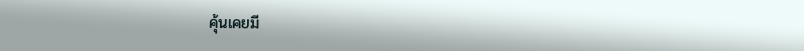คุ้นเคยมี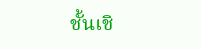ชั้นเชิ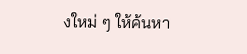งใหม่ ๆ ให้ค้นหา